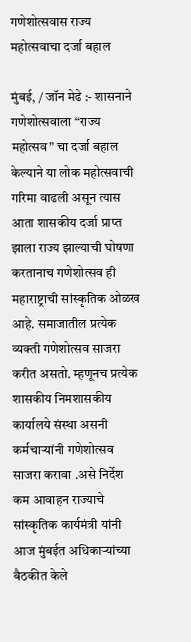गणेशोत्सवास राज्य महोत्सवाचा दर्जा बहाल

मुंबई, / जॉन मेढे :- शासनाने गणेशोत्सवाला “राज्य महोत्सव” चा दर्जा बहाल केल्याने या लोक महोत्सवाची गरिमा वाढली असून त्यास आता शासकीय दर्जा प्राप्त झाला राज्य झाल्याची घोषणा करतानाच गणेशोत्सव ही महाराष्ट्राची सांस्कृतिक ओळख आहे. समाजातील प्रत्येक व्यक्ती गणेशोत्सव साजरा करीत असतो. म्हणूनच प्रत्येक शासकीय निमशासकीय कार्यालये संस्था असनी कर्मचाऱ्यांनी गणेशोत्सव साजरा करावा .असे निर्देश कम आवाहन राज्याचे सांस्कृतिक कार्यमंत्री यांनी आज मुंबईत अधिकाऱ्यांच्या बैठकीत केले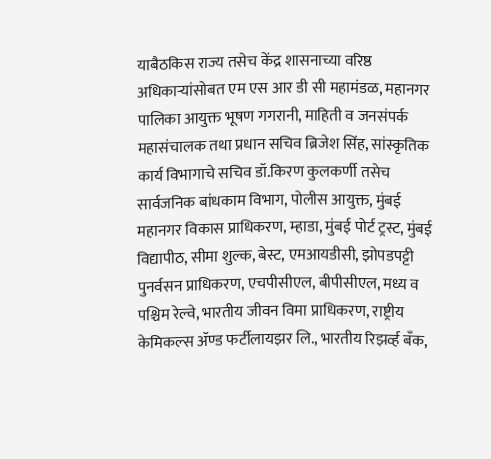याबैठकिस राज्य तसेच केंद्र शासनाच्या वरिष्ठ अधिकाऱ्यांसोबत एम एस आर डी सी महामंडळ, महानगर पालिका आयुक्त भूषण गगरानी, माहिती व जनसंपर्क महासंचालक तथा प्रधान सचिव ब्रिजेश सिंह, सांस्कृतिक कार्य विभागाचे सचिव डॉ.किरण कुलकर्णी तसेच सार्वजनिक बांधकाम विभाग, पोलीस आयुक्त, मुंबई महानगर विकास प्राधिकरण, म्हाडा, मुंबई पोर्ट ट्रस्ट, मुंबई विद्यापीठ, सीमा शुल्क, बेस्ट, एमआयडीसी, झोपडपट्टी पुनर्वसन प्राधिकरण, एचपीसीएल, बीपीसीएल, मध्य व पश्चिम रेल्वे, भारतीय जीवन विमा प्राधिकरण, राष्ट्रीय केमिकल्स ॲण्ड फर्टीलायझर लि., भारतीय रिझर्व्ह बँक,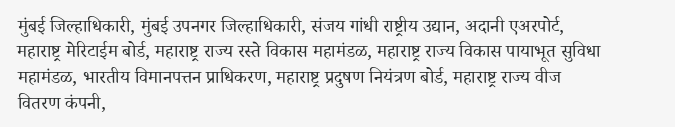मुंबई जिल्हाधिकारी, मुंबई उपनगर जिल्हाधिकारी, संजय गांधी राष्ट्रीय उद्यान, अदानी एअरपोर्ट, महाराष्ट्र मेरिटाईम बोर्ड, महाराष्ट्र राज्य रस्ते विकास महामंडळ, महाराष्ट्र राज्य विकास पायाभूत सुविधा महामंडळ, भारतीय विमानपत्तन प्राधिकरण, महाराष्ट्र प्रदुषण नियंत्रण बोर्ड, महाराष्ट्र राज्य वीज वितरण कंपनी,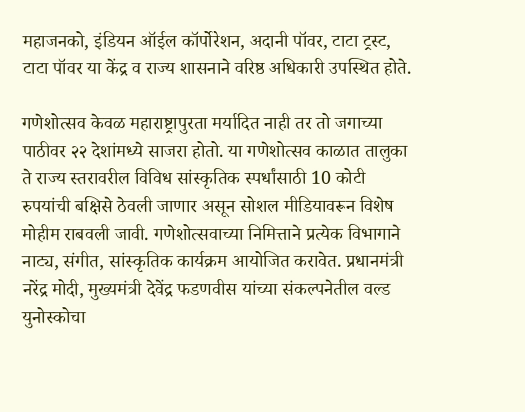महाजनको, इंडियन ऑईल कॉर्पोरेशन, अदानी पॉवर, टाटा ट्रस्ट, टाटा पॉवर या केंद्र व राज्य शासनाने वरिष्ठ अधिकारी उपस्थित होते.

गणेशोत्सव केवळ महाराष्ट्रापुरता मर्यादित नाही तर तो जगाच्या पाठीवर २२ देशांमध्ये साजरा होतो. या गणेशोत्सव काळात तालुका ते राज्य स्तरावरील विविध सांस्कृतिक स्पर्धांसाठी 10 कोटी रुपयांची बक्षिसे ठेवली जाणार असून सोशल मीडियावरून विशेष मोहीम राबवली जावी. गणेशोत्सवाच्या निमित्ताने प्रत्येक विभागाने नाट्य, संगीत, सांस्कृतिक कार्यक्रम आयोजित करावेत. प्रधानमंत्री नरेंद्र मोदी, मुख्यमंत्री देवेंद्र फडणवीस यांच्या संकल्पनेतील वल्ड युनोस्कोचा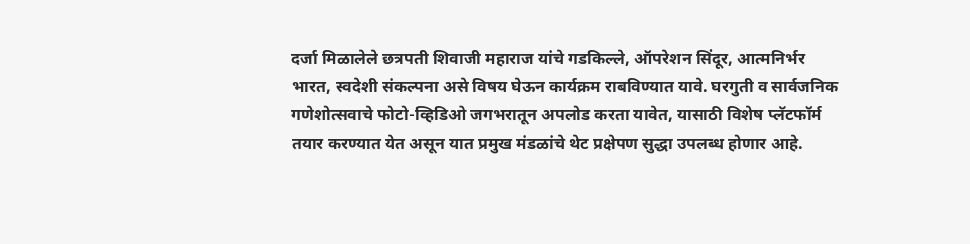दर्जा मिळालेले छत्रपती शिवाजी महाराज यांचे गडकिल्ले, ऑपरेशन सिंदूर, आत्मनिर्भर भारत, स्वदेशी संकल्पना असे विषय घेऊन कार्यक्रम राबविण्यात यावे. घरगुती व सार्वजनिक गणेशोत्सवाचे फोटो-व्हिडिओ जगभरातून अपलोड करता यावेत, यासाठी विशेष प्लॅटफॉर्म तयार करण्यात येत असून यात प्रमुख मंडळांचे थेट प्रक्षेपण सुद्धा उपलब्ध होणार आहे.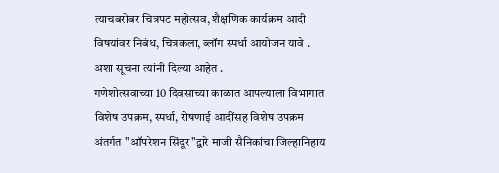त्याचबरोबर चित्रपट महोत्सव, शैक्षणिक कार्यक्रम आदी विषयांवर निबंध, चित्रकला, ब्लॉग स्पर्धा आयोजन यावे . अशा सूचना त्यांनी दिल्या आहेत .
गणेशोत्सवाच्या 10 दिवसाच्या काळात आपल्याला विभागात विशेष उपक्रम, स्पर्धा, रोषणाई आदींसह विशेष उपक्रम अंतर्गत "ऑपरेशन सिंदूर"द्वारे माजी सैनिकांचा जिल्हानिहाय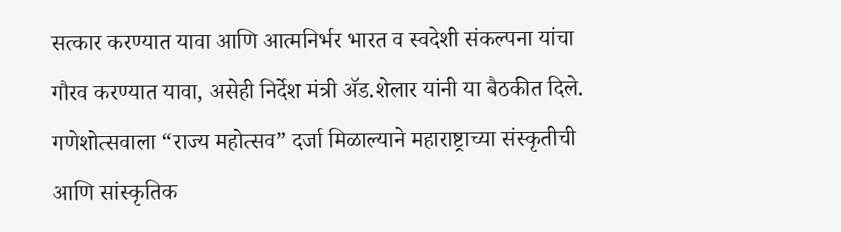सत्कार करण्यात यावा आणि आत्मनिर्भर भारत व स्वदेशी संकल्पना यांचा गौरव करण्यात यावा, असेही निर्देश मंत्री ॲड.शेलार यांनी या बैठकीत दिले.
गणेशोत्सवाला “राज्य महोत्सव” दर्जा मिळाल्याने महाराष्ट्राच्या संस्कृतीची आणि सांस्कृतिक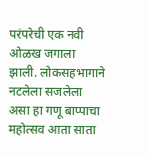परंपरेची एक नवी ओळख जगाला झाली. लोकसहभागाने नटलेला सजलेला असा हा गणू बाप्पाचा महोत्सव आता साता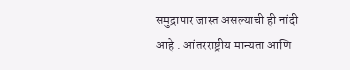समुद्रापार जास्त असल्याची ही नांदी आहे . आंतरराष्ट्रीय मान्यता आणि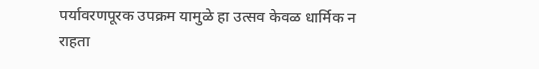पर्यावरणपूरक उपक्रम यामुळे हा उत्सव केवळ धार्मिक न राहता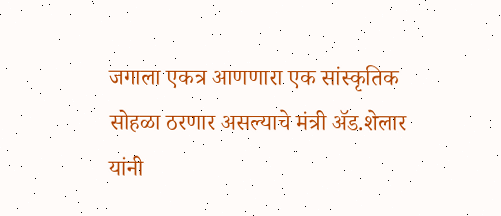जगाला एकत्र आणणारा एक सांस्कृतिक सोहळा ठरणार असल्याचे मंत्री ॲड.शेलार यांनी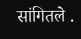सांगितले .